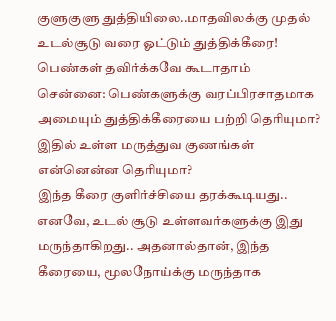குளுகுளு துத்தியிலை..மாதவிலக்கு முதல் உடல்சூடு வரை ஓட்டும் துத்திக்கீரை! பெண்கள் தவிர்க்கவே கூடாதாம்
சென்னை: பெண்களுக்கு வரப்பிரசாதமாக அமையும் துத்திக்கீரையை பற்றி தெரியுமா? இதில் உள்ள மருத்துவ குணங்கள் என்னென்ன தெரியுமா?
இந்த கீரை குளிர்ச்சியை தரக்கூடியது.. எனவே, உடல் சூடு உள்ளவர்களுக்கு இது மருந்தாகிறது.. அதனால்தான், இந்த கீரையை, மூலநோய்க்கு மருந்தாக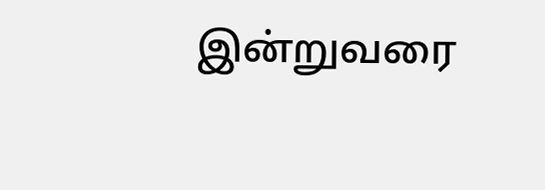இன்றுவரை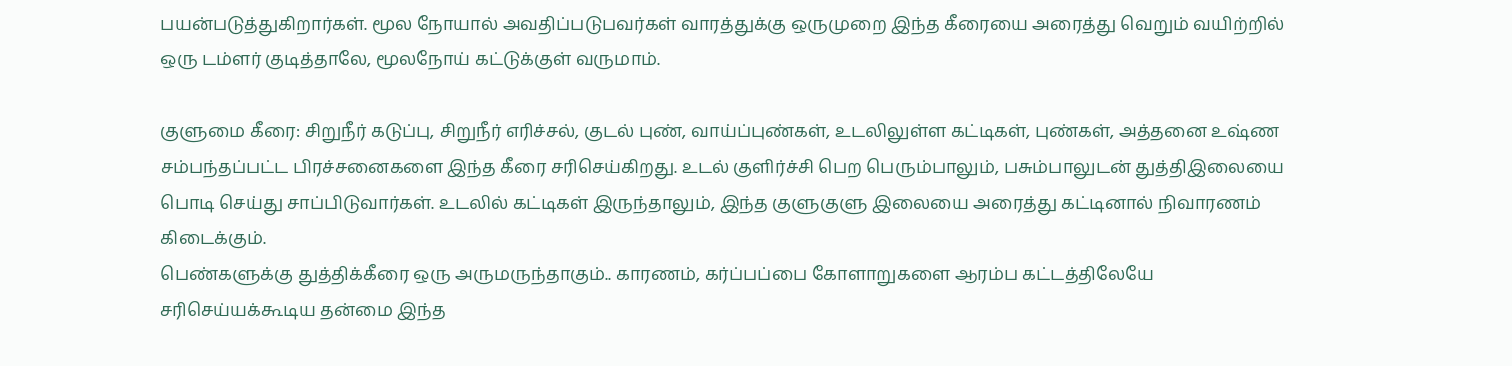பயன்படுத்துகிறார்கள். மூல நோயால் அவதிப்படுபவர்கள் வாரத்துக்கு ஒருமுறை இந்த கீரையை அரைத்து வெறும் வயிற்றில் ஒரு டம்ளர் குடித்தாலே, மூலநோய் கட்டுக்குள் வருமாம்.

குளுமை கீரை: சிறுநீர் கடுப்பு, சிறுநீர் எரிச்சல், குடல் புண், வாய்ப்புண்கள், உடலிலுள்ள கட்டிகள், புண்கள், அத்தனை உஷ்ண சம்பந்தப்பட்ட பிரச்சனைகளை இந்த கீரை சரிசெய்கிறது. உடல் குளிர்ச்சி பெற பெரும்பாலும், பசும்பாலுடன் துத்திஇலையை பொடி செய்து சாப்பிடுவார்கள். உடலில் கட்டிகள் இருந்தாலும், இந்த குளுகுளு இலையை அரைத்து கட்டினால் நிவாரணம் கிடைக்கும்.
பெண்களுக்கு துத்திக்கீரை ஒரு அருமருந்தாகும்.. காரணம், கர்ப்பப்பை கோளாறுகளை ஆரம்ப கட்டத்திலேயே சரிசெய்யக்கூடிய தன்மை இந்த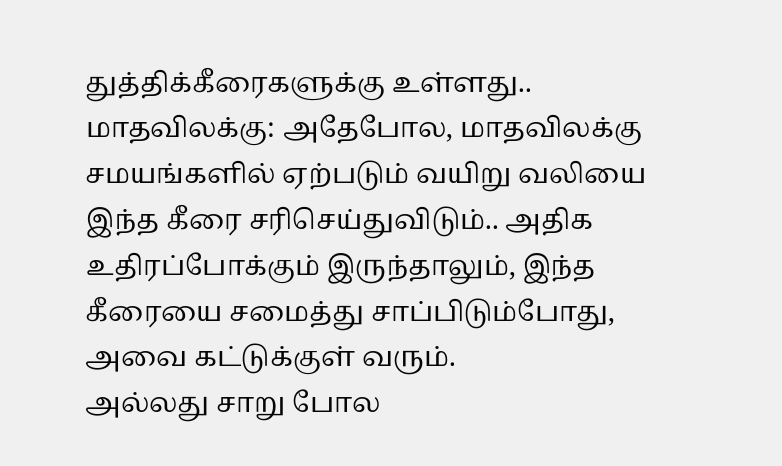துத்திக்கீரைகளுக்கு உள்ளது..
மாதவிலக்கு: அதேபோல, மாதவிலக்கு சமயங்களில் ஏற்படும் வயிறு வலியை இந்த கீரை சரிசெய்துவிடும்.. அதிக உதிரப்போக்கும் இருந்தாலும், இந்த கீரையை சமைத்து சாப்பிடும்போது, அவை கட்டுக்குள் வரும்.
அல்லது சாறு போல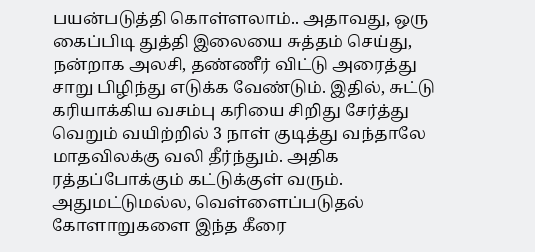பயன்படுத்தி கொள்ளலாம்.. அதாவது, ஒரு கைப்பிடி துத்தி இலையை சுத்தம் செய்து, நன்றாக அலசி, தண்ணீர் விட்டு அரைத்து சாறு பிழிந்து எடுக்க வேண்டும். இதில், சுட்டு கரியாக்கிய வசம்பு கரியை சிறிது சேர்த்து வெறும் வயிற்றில் 3 நாள் குடித்து வந்தாலே மாதவிலக்கு வலி தீர்ந்தும். அதிக ரத்தப்போக்கும் கட்டுக்குள் வரும்.
அதுமட்டுமல்ல, வெள்ளைப்படுதல் கோளாறுகளை இந்த கீரை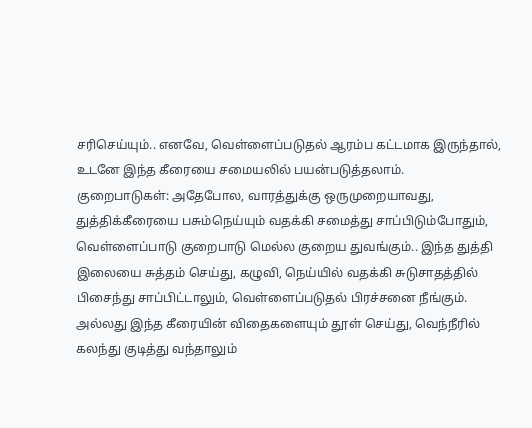சரிசெய்யும்.. எனவே, வெள்ளைப்படுதல் ஆரம்ப கட்டமாக இருந்தால், உடனே இந்த கீரையை சமையலில் பயன்படுத்தலாம்.
குறைபாடுகள்: அதேபோல, வாரத்துக்கு ஒருமுறையாவது, துத்திக்கீரையை பசும்நெய்யும் வதக்கி சமைத்து சாப்பிடும்போதும், வெள்ளைப்பாடு குறைபாடு மெல்ல குறைய துவங்கும்.. இந்த துத்தி இலையை சுத்தம் செய்து, கழுவி, நெய்யில் வதக்கி சுடுசாதத்தில் பிசைந்து சாப்பிட்டாலும், வெள்ளைப்படுதல் பிரச்சனை நீங்கும்.
அல்லது இந்த கீரையின் விதைகளையும் தூள் செய்து, வெந்நீரில் கலந்து குடித்து வந்தாலும்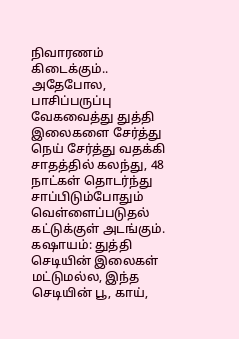நிவாரணம் கிடைக்கும்.. அதேபோல, பாசிப்பருப்பு வேகவைத்து துத்தி இலைகளை சேர்த்து நெய் சேர்த்து வதக்கி சாதத்தில் கலந்து, 48 நாட்கள் தொடர்ந்து சாப்பிடும்போதும் வெள்ளைப்படுதல் கட்டுக்குள் அடங்கும்.
கஷாயம்: துத்தி செடியின் இலைகள் மட்டுமல்ல, இந்த செடியின் பூ, காய்,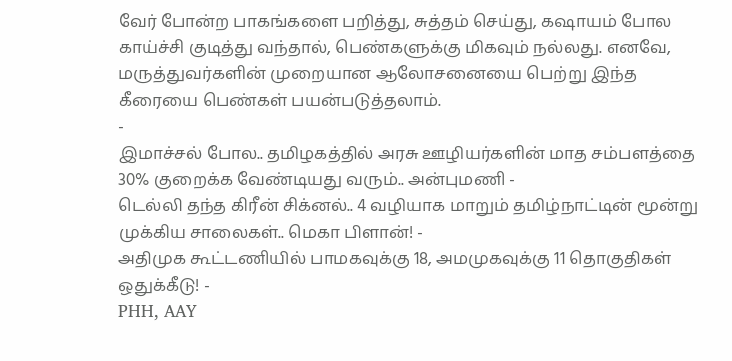வேர் போன்ற பாகங்களை பறித்து, சுத்தம் செய்து, கஷாயம் போல காய்ச்சி குடித்து வந்தால், பெண்களுக்கு மிகவும் நல்லது. எனவே, மருத்துவர்களின் முறையான ஆலோசனையை பெற்று இந்த கீரையை பெண்கள் பயன்படுத்தலாம்.
-
இமாச்சல் போல.. தமிழகத்தில் அரசு ஊழியர்களின் மாத சம்பளத்தை 30% குறைக்க வேண்டியது வரும்.. அன்புமணி -
டெல்லி தந்த கிரீன் சிக்னல்.. 4 வழியாக மாறும் தமிழ்நாட்டின் மூன்று முக்கிய சாலைகள்.. மெகா பிளான்! -
அதிமுக கூட்டணியில் பாமகவுக்கு 18, அமமுகவுக்கு 11 தொகுதிகள் ஒதுக்கீடு! -
PHH, AAY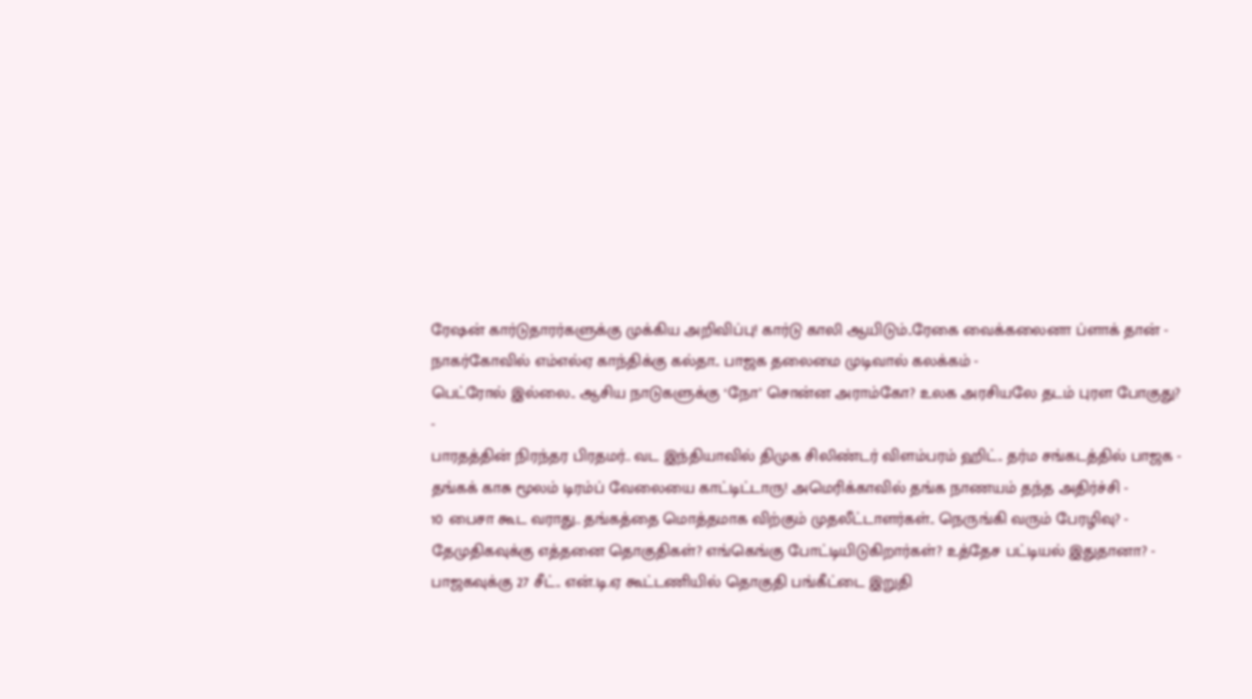ரேஷன் கார்டுதாரர்களுக்கு முக்கிய அறிவிப்பு! கார்டு காலி ஆயிடும்..ரேகை வைக்கலைனா ப்ளாக் தான் -
நாகர்கோவில் எம்எல்ஏ காந்திக்கு கல்தா.. பாஜக தலைமை முடிவால் கலக்கம் -
பெட்ரோல் இல்லை.. ஆசிய நாடுகளுக்கு ‘நோ’ சொன்ன அராம்கோ? உலக அரசியலே தடம் புரள போகுது? -
பாரதத்தின் நிரந்தர பிரதமர்.. வட இந்தியாவில் திமுக சிலிண்டர் விளம்பரம் ஹிட்.. தர்ம சங்கடத்தில் பாஜக -
தங்கக் காசு மூலம் டிரம்ப் வேலையை காட்டிட்டாரு! அமெரிக்காவில் தங்க நாணயம் தந்த அதிர்ச்சி -
10 பைசா கூட வராது.. தங்கத்தை மொத்தமாக விற்கும் முதலீட்டாளர்கள்.. நெருங்கி வரும் பேரழிவு? -
தேமுதிகவுக்கு எத்தனை தொகுதிகள்? எங்கெங்கு போட்டியிடுகிறார்கள்? உத்தேச பட்டியல் இதுதானா? -
பாஜகவுக்கு 27 சீட்.. என்.டி.ஏ கூட்டணியில் தொகுதி பங்கீட்டை இறுதி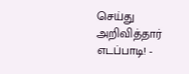செய்து அறிவித்தார் எடப்பாடி! -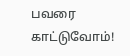பவரை காட்டுவோம்!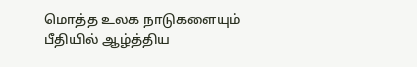மொத்த உலக நாடுகளையும் பீதியில் ஆழ்த்திய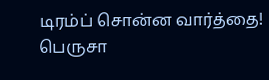டிரம்ப் சொன்ன வார்த்தை! பெருசா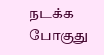நடக்க போகுது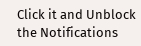Click it and Unblock the Notifications